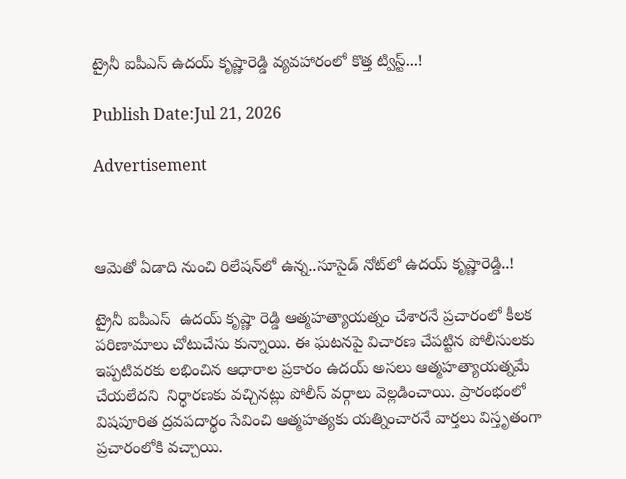ట్రైనీ ఐపీఎస్ ఉదయ్ కృష్ణారెడ్డి వ్యవహారంలో కొత్త ట్విస్ట్...!

Publish Date:Jul 21, 2026

Advertisement



ఆమెతో ఏడాది నుంచి రిలేషన్‌లో ఉన్న..సూసైడ్‌ నోట్‌లో ఉదయ్ కృష్ణారెడ్డి..!

ట్రైనీ ఐపీఎస్  ఉదయ్ కృష్ణా రెడ్డి ఆత్మహత్యాయత్నం చేశారనే ప్రచారంలో కీలక పరిణామాలు చోటుచేసు కున్నాయి. ఈ ఘటనపై విచారణ చేపట్టిన పోలీసులకు ఇప్పటివరకు లభించిన ఆధారాల ప్రకారం ఉదయ్ అసలు ఆత్మహత్యాయత్నమే చేయలేదని  నిర్ధారణకు వచ్చినట్లు పోలీస్ వర్గాలు వెల్లడించాయి. ప్రారంభంలో విషపూరిత ద్రవపదార్థం సేవించి ఆత్మహత్యకు యత్నించారనే వార్తలు విస్తృతంగా ప్రచారంలోకి వచ్చాయి.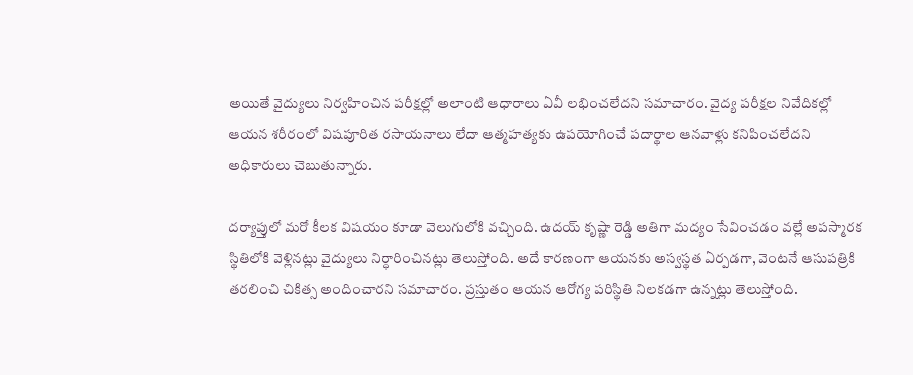అయితే వైద్యులు నిర్వహించిన పరీక్షల్లో అలాంటి ఆధారాలు ఏవీ లభించలేదని సమాచారం. వైద్య పరీక్షల నివేదికల్లో ఆయన శరీరంలో విషపూరిత రసాయనాలు లేదా ఆత్మహత్యకు ఉపయోగించే పదార్థాల ఆనవాళ్లు కనిపించలేదని అధికారులు చెబుతున్నారు.

దర్యాప్తులో మరో కీలక విషయం కూడా వెలుగులోకి వచ్చింది. ఉదయ్ కృష్ణా రెడ్డి అతిగా మద్యం సేవించడం వల్లే అపస్మారక స్థితిలోకి వెళ్లినట్లు వైద్యులు నిర్ధారించినట్లు తెలుస్తోంది. అదే కారణంగా ఆయనకు అస్వస్థత ఏర్పడగా, వెంటనే ఆసుపత్రికి తరలించి చికిత్స అందించారని సమాచారం. ప్రస్తుతం ఆయన ఆరోగ్య పరిస్థితి నిలకడగా ఉన్నట్లు తెలుస్తోంది.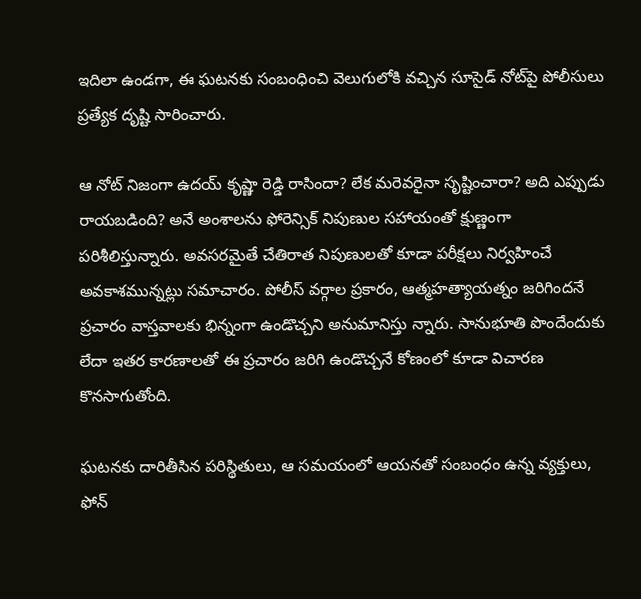ఇదిలా ఉండగా, ఈ ఘటనకు సంబంధించి వెలుగులోకి వచ్చిన సూసైడ్ నోట్‌పై పోలీసులు ప్రత్యేక దృష్టి సారించారు.

ఆ నోట్ నిజంగా ఉదయ్ కృష్ణా రెడ్డి రాసిందా? లేక మరెవరైనా సృష్టించారా? అది ఎప్పుడు రాయబడింది? అనే అంశాలను ఫోరెన్సిక్ నిపుణుల సహాయంతో క్షుణ్ణంగా పరిశీలిస్తున్నారు. అవసరమైతే చేతిరాత నిపుణులతో కూడా పరీక్షలు నిర్వహించే అవకాశమున్నట్లు సమాచారం. పోలీస్ వర్గాల ప్రకారం, ఆత్మహత్యాయత్నం జరిగిందనే ప్రచారం వాస్తవాలకు భిన్నంగా ఉండొచ్చని అనుమానిస్తు న్నారు. సానుభూతి పొందేందుకు లేదా ఇతర కారణాలతో ఈ ప్రచారం జరిగి ఉండొచ్చనే కోణంలో కూడా విచారణ కొనసాగుతోంది.

ఘటనకు దారితీసిన పరిస్థితులు, ఆ సమయంలో ఆయనతో సంబంధం ఉన్న వ్యక్తులు, ఫోన్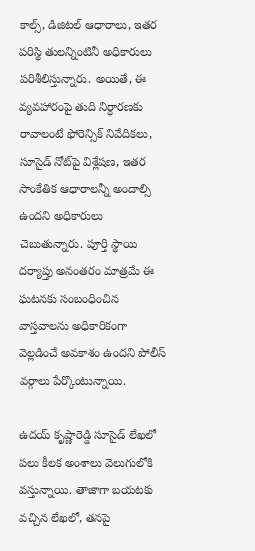కాల్స్, డిజిటల్ ఆధారాలు, ఇతర పరిస్థి తులన్నింటినీ అధికారులు పరిశీలిస్తున్నారు. అయితే, ఈ వ్యవహారంపై తుది నిర్ధారణకు రావాలంటే ఫోరెన్సిక్ నివేదికలు, సూసైడ్ నోట్‌పై విశ్లేషణ, ఇతర సాంకేతిక ఆధారాలన్నీ అందాల్సి ఉందని అధికారులు చెబుతున్నారు. పూర్తి స్థాయి దర్యాప్తు అనంతరం మాత్రమే ఈ ఘటనకు సంబంధించిన వాస్తవాలను అధికారికంగా వెల్లడించే అవకాశం ఉందని పోలీస్ వర్గాలు పేర్కొంటున్నాయి.

ఉదయ్ కృష్ణారెడ్డి సూసైడ్ లేఖలో పలు కీలక అంశాలు వెలుగులోకి వస్తున్నాయి. తాజాగా బయటకు వచ్చిన లేఖలో, తనపై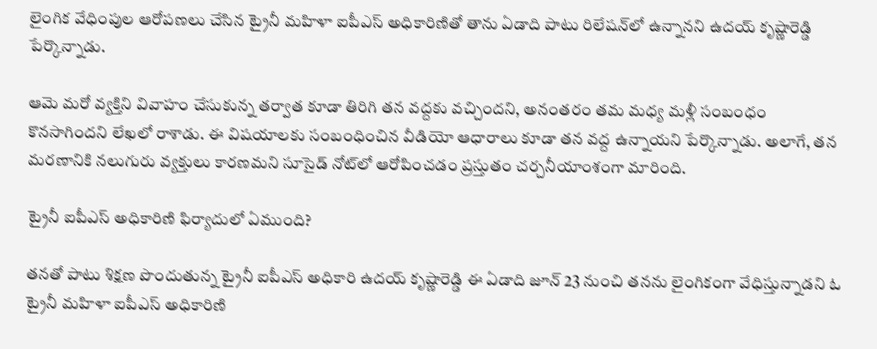లైంగిక వేధింపుల ఆరోపణలు చేసిన ట్రైనీ మహిళా ఐపీఎస్ అధికారిణితో తాను ఏడాది పాటు రిలేషన్‌లో ఉన్నానని ఉదయ్ కృష్ణారెడ్డి పేర్కొన్నాడు.

ఆమె మరో వ్యక్తిని వివాహం చేసుకున్న తర్వాత కూడా తిరిగి తన వద్దకు వచ్చిందని, అనంతరం తమ మధ్య మళ్లీ సంబంధం కొనసాగిందని లేఖలో రాశాడు. ఈ విషయాలకు సంబంధించిన వీడియో ఆధారాలు కూడా తన వద్ద ఉన్నాయని పేర్కొన్నాడు. అలాగే, తన మరణానికి నలుగురు వ్యక్తులు కారణమని సూసైడ్ నోట్‌లో ఆరోపించడం ప్రస్తుతం చర్చనీయాంశంగా మారింది.

ట్రైనీ ఐపీఎస్ అధికారిణి ఫిర్యాదులో ఏముంది?

తనతో పాటు శిక్షణ పొందుతున్న ట్రైనీ ఐపీఎస్ అధికారి ఉదయ్ కృష్ణారెడ్డి ఈ ఏడాది జూన్ 23 నుంచి తనను లైంగికంగా వేధిస్తున్నాడని ఓ ట్రైనీ మహిళా ఐపీఎస్ అధికారిణి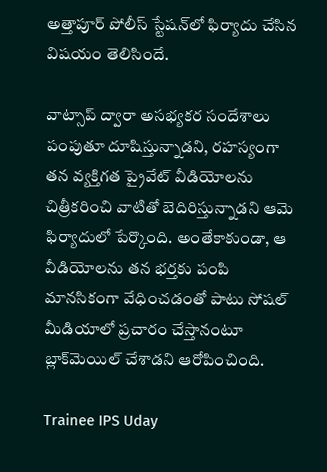అత్తాపూర్ పోలీస్ స్టేషన్‌లో ఫిర్యాదు చేసిన విషయం తెలిసిందే.

వాట్సాప్ ద్వారా అసభ్యకర సందేశాలు పంపుతూ దూషిస్తున్నాడని, రహస్యంగా తన వ్యక్తిగత ప్రైవేట్ వీడియోలను చిత్రీకరించి వాటితో బెదిరిస్తున్నాడని ఆమె ఫిర్యాదులో పేర్కొంది. అంతేకాకుండా, ఆ వీడియోలను తన భర్తకు పంపి మానసికంగా వేధించడంతో పాటు సోషల్ మీడియాలో ప్రచారం చేస్తానంటూ బ్లాక్‌మెయిల్ చేశాడని ఆరోపించింది.

Trainee IPS Uday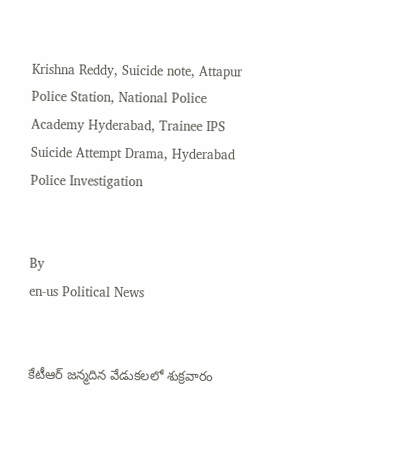Krishna Reddy, Suicide note, Attapur Police Station, National Police Academy Hyderabad, Trainee IPS Suicide Attempt Drama, Hyderabad Police Investigation


By
en-us Political News


కేటీఆర్ జన్మదిన వేడుకలలో శుక్రవారం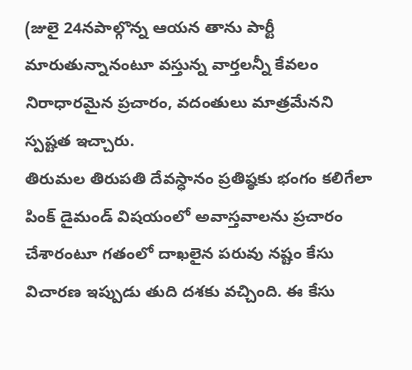(జులై 24నపాల్గొన్న ఆయన తాను పార్టీ మారుతున్నానంటూ వస్తున్న వార్తలన్నీ కేవలం నిరాధారమైన ప్రచారం, వదంతులు మాత్రమేనని స్పష్టత ఇచ్చారు.
తిరుమల తిరుపతి దేవస్ధానం ప్రతిష్ఠకు భంగం కలిగేలా పింక్ డైమండ్ విషయంలో అవాస్తవాలను ప్రచారం చేశారంటూ గతంలో దాఖలైన పరువు నష్టం కేసు విచారణ ఇప్పుడు తుది దశకు వచ్చింది. ఈ కేసు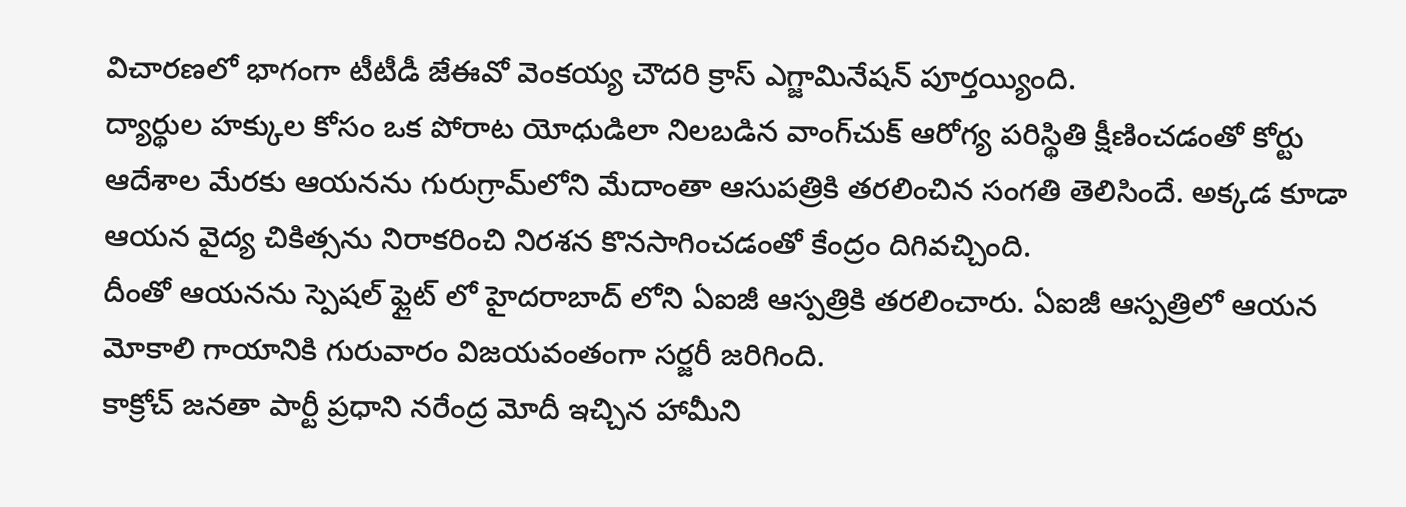విచారణలో భాగంగా టీటీడీ జేఈవో వెంకయ్య చౌదరి క్రాస్ ఎగ్జామినేషన్ పూర్తయ్యింది.
ద్యార్థుల హక్కుల కోసం ఒక పోరాట యోధుడిలా నిలబడిన వాంగ్‌చుక్ ఆరోగ్య పరిస్థితి క్షీణించడంతో కోర్టు ఆదేశాల మేరకు ఆయనను గురుగ్రామ్‌లోని మేదాంతా ఆసుపత్రికి తరలించిన సంగతి తెలిసిందే. అక్కడ కూడా ఆయన వైద్య చికిత్సను నిరాకరించి నిరశన కొనసాగించడంతో కేంద్రం దిగివచ్చింది.
దీంతో ఆయనను స్పెషల్ ఫ్లైట్ లో హైదరాబాద్ లోని ఏఐజీ ఆస్పత్రికి తరలించారు. ఏఐజీ ఆస్పత్రిలో ఆయన మోకాలి గాయానికి గురువారం విజయవంతంగా సర్జరీ జరిగింది.
కాక్రోచ్ జనతా పార్టీ ప్రధాని నరేంద్ర మోదీ ఇచ్చిన హామీని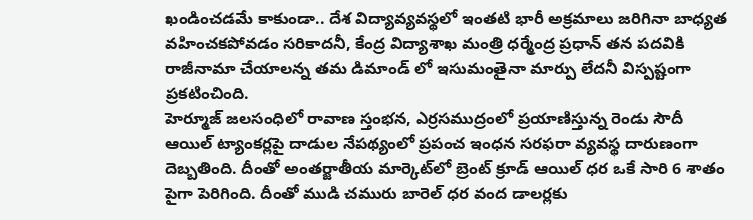ఖండించడమే కాకుండా.. దేశ విద్యావ్యవస్థలో ఇంతటి భారీ అక్రమాలు జరిగినా బాధ్యత వహించకపోవడం సరికాదనీ, కేంద్ర విద్యాశాఖ మంత్రి ధర్మేంద్ర ప్రధాన్ తన పదవికి రాజీనామా చేయాలన్న తమ డిమాండ్ లో ఇసుమంతైనా మార్పు లేదనీ విస్పష్టంగా ప్రకటించింది.
హెర్మూజ్ జలసంధిలో రావాణ స్తంభన, ఎర్రసముద్రంలో ప్రయాణిస్తున్న రెండు సౌదీ ఆయిల్ ట్యాంకర్లపై దాడుల నేపథ్యంలో ప్రపంచ ఇంధన సరఫరా వ్యవస్థ దారుణంగా దెబ్బతింది. దీంతో అంతర్జాతీయ మార్కెట్‌లో బ్రెంట్ క్రూడ్ ఆయిల్ ధర ఒకే సారి 6 శాతం పైగా పెరిగింది. దీంతో ముడి చమురు బారెల్ ధర వంద డాలర్లకు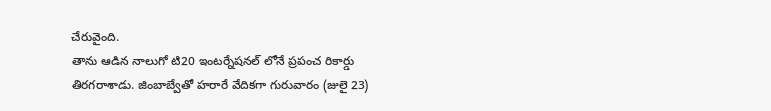చేరువైంది.
తాను ఆడిన నాలుగో టి20 ఇంటర్నేషనల్ లోనే ప్రపంచ రికార్డు తిరగరాశాడు. జింబాబ్వేతో హరారే వేదికగా గురువారం (జులై 23)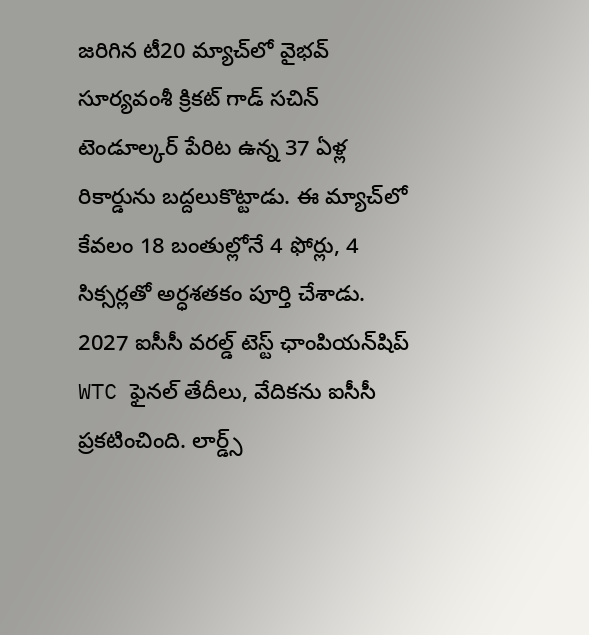జరిగిన టీ20 మ్యాచ్‌లో వైభవ్ సూర్యవంశీ క్రికట్ గాడ్ సచిన్ టెండూల్కర్ పేరిట ఉన్న 37 ఏళ్ల రికార్డును బద్దలుకొట్టాడు. ఈ మ్యాచ్‌లో కేవలం 18 బంతుల్లోనే 4 ఫోర్లు, 4 సిక్సర్లతో అర్ధశతకం పూర్తి చేశాడు.
2027 ఐసీసీ వరల్డ్ టెస్ట్ ఛాంపియన్‌షిప్ WTC ఫైనల్ తేదీలు, వేదికను ఐసీసీ ప్రకటించింది. లార్డ్స్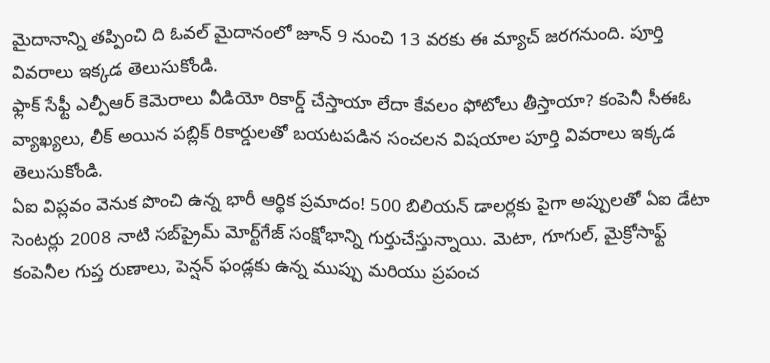మైదానాన్ని తప్పించి ది ఓవల్ మైదానంలో జూన్ 9 నుంచి 13 వరకు ఈ మ్యాచ్ జరగనుంది. పూర్తి వివరాలు ఇక్కడ తెలుసుకోండి.
ఫ్లాక్ సేఫ్టీ ఎల్పీఆర్ కెమెరాలు వీడియో రికార్డ్ చేస్తాయా లేదా కేవలం ఫోటోలు తీస్తాయా? కంపెనీ సీఈఓ వ్యాఖ్యలు, లీక్ అయిన పబ్లిక్ రికార్డులతో బయటపడిన సంచలన విషయాల పూర్తి వివరాలు ఇక్కడ తెలుసుకోండి.
ఏఐ విప్లవం వెనుక పొంచి ఉన్న భారీ ఆర్థిక ప్రమాదం! 500 బిలియన్ డాలర్లకు పైగా అప్పులతో ఏఐ డేటా సెంటర్లు 2008 నాటి సబ్‌ప్రైమ్ మోర్ట్‌గేజ్ సంక్షోభాన్ని గుర్తుచేస్తున్నాయి. మెటా, గూగుల్, మైక్రోసాఫ్ట్ కంపెనీల గుప్త రుణాలు, పెన్షన్ ఫండ్లకు ఉన్న ముప్పు మరియు ప్రపంచ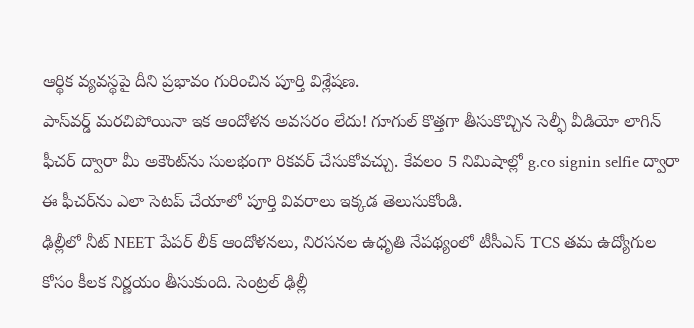ఆర్థిక వ్యవస్థపై దీని ప్రభావం గురించిన పూర్తి విశ్లేషణ.
పాస్‌వర్డ్ మరచిపోయినా ఇక ఆందోళన అవసరం లేదు! గూగుల్ కొత్తగా తీసుకొచ్చిన సెల్ఫీ వీడియో లాగిన్ ఫీచర్ ద్వారా మీ అకౌంట్‌ను సులభంగా రికవర్ చేసుకోవచ్చు. కేవలం 5 నిమిషాల్లో g.co signin selfie ద్వారా ఈ ఫీచర్‌ను ఎలా సెటప్ చేయాలో పూర్తి వివరాలు ఇక్కడ తెలుసుకోండి.
ఢిల్లీలో నీట్ NEET పేపర్ లీక్ ఆందోళనలు, నిరసనల ఉధృతి నేపథ్యంలో టీసీఎస్ TCS తమ ఉద్యోగుల కోసం కీలక నిర్ణయం తీసుకుంది. సెంట్రల్ ఢిల్లీ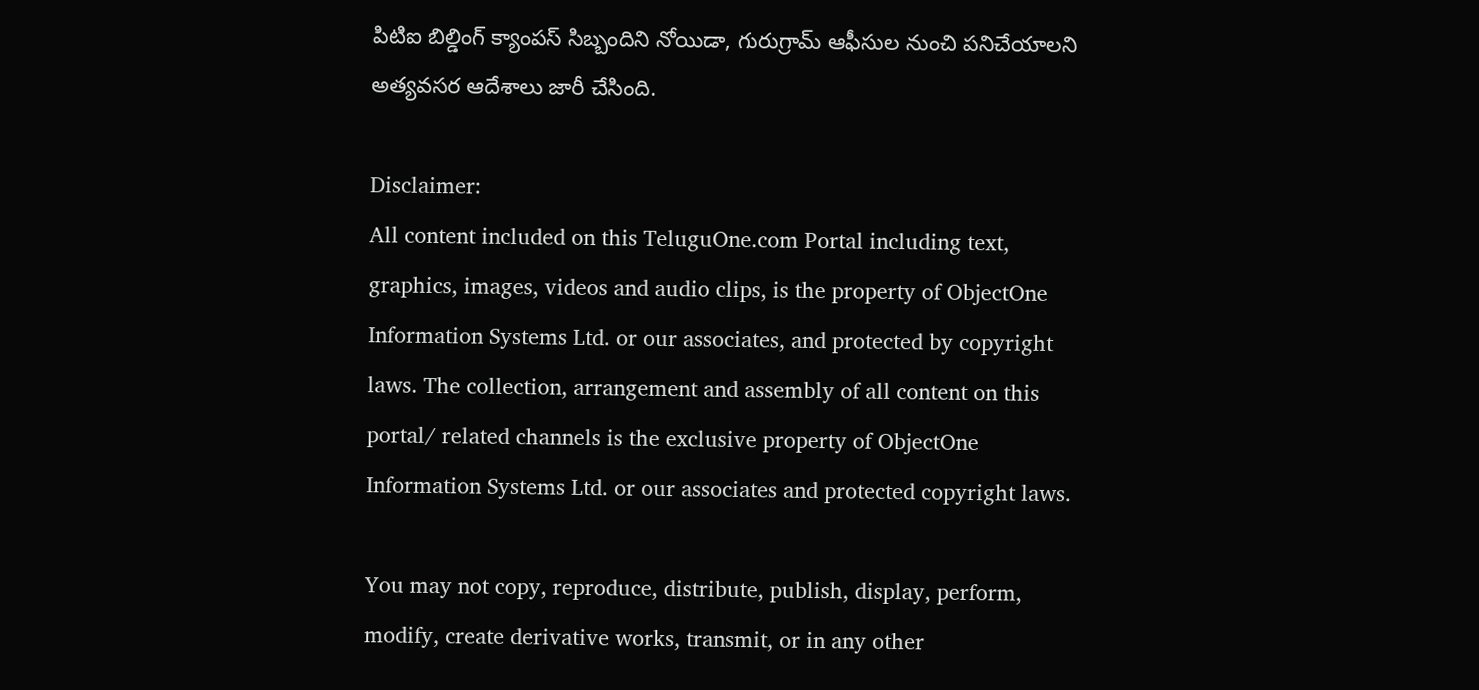పిటిఐ బిల్డింగ్ క్యాంపస్ సిబ్బందిని నోయిడా, గురుగ్రామ్ ఆఫీసుల నుంచి పనిచేయాలని అత్యవసర ఆదేశాలు జారీ చేసింది.

Disclaimer:
All content included on this TeluguOne.com Portal including text, graphics, images, videos and audio clips, is the property of ObjectOne Information Systems Ltd. or our associates, and protected by copyright laws. The collection, arrangement and assembly of all content on this portal/ related channels is the exclusive property of ObjectOne Information Systems Ltd. or our associates and protected copyright laws.

You may not copy, reproduce, distribute, publish, display, perform, modify, create derivative works, transmit, or in any other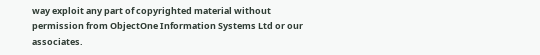way exploit any part of copyrighted material without permission from ObjectOne Information Systems Ltd or our associates.